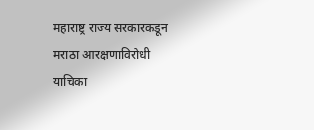महाराष्ट्र राज्य सरकारकडून मराठा आरक्षणाविरोधी याचिका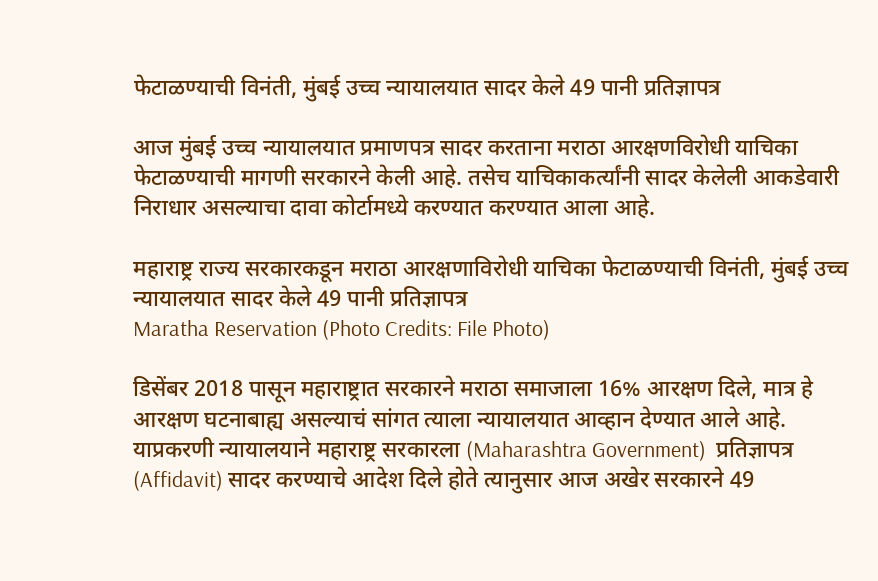फेटाळण्याची विनंती, मुंबई उच्च न्यायालयात सादर केले 49 पानी प्रतिज्ञापत्र

आज मुंबई उच्च न्यायालयात प्रमाणपत्र सादर करताना मराठा आरक्षणविरोधी याचिका फेटाळण्याची मागणी सरकारने केली आहे. तसेच याचिकाकर्त्यांनी सादर केलेली आकडेवारी निराधार असल्याचा दावा कोर्टामध्ये करण्यात करण्यात आला आहे.

महाराष्ट्र राज्य सरकारकडून मराठा आरक्षणाविरोधी याचिका फेटाळण्याची विनंती, मुंबई उच्च न्यायालयात सादर केले 49 पानी प्रतिज्ञापत्र
Maratha Reservation (Photo Credits: File Photo)

डिसेंबर 2018 पासून महाराष्ट्रात सरकारने मराठा समाजाला 16% आरक्षण दिले, मात्र हे आरक्षण घटनाबाह्य असल्याचं सांगत त्याला न्यायालयात आव्हान देण्यात आले आहे. याप्रकरणी न्यायालयाने महाराष्ट्र सरकारला (Maharashtra Government)  प्रतिज्ञापत्र (Affidavit) सादर करण्याचे आदेश दिले होते त्यानुसार आज अखेर सरकारने 49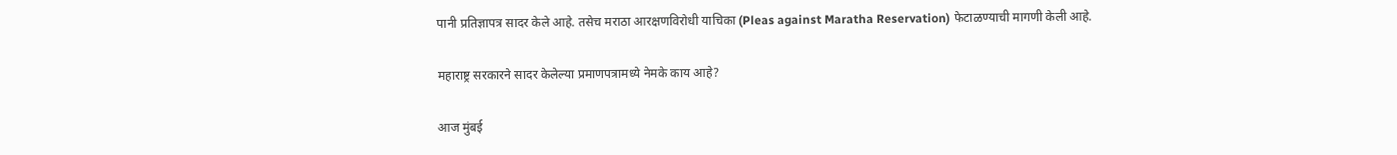पानी प्रतिज्ञापत्र सादर केले आहे. तसेच मराठा आरक्षणविरोधी याचिका (Pleas against Maratha Reservation) फेटाळण्याची मागणी केली आहे.

महाराष्ट्र सरकारने सादर केलेल्या प्रमाणपत्रामध्ये नेमके काय आहे?

आज मुंबई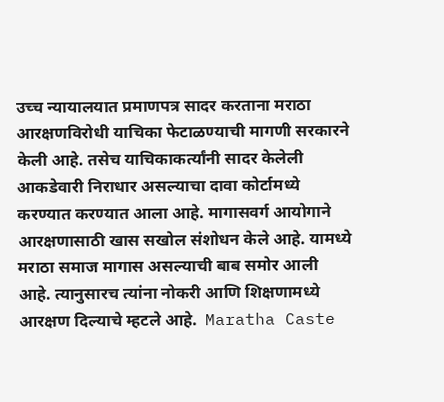उच्च न्यायालयात प्रमाणपत्र सादर करताना मराठा आरक्षणविरोधी याचिका फेटाळण्याची मागणी सरकारने केली आहे. तसेच याचिकाकर्त्यांनी सादर केलेली आकडेवारी निराधार असल्याचा दावा कोर्टामध्ये करण्यात करण्यात आला आहे. मागासवर्ग आयोगाने आरक्षणासाठी खास सखोल संशोधन केले आहे. यामध्ये मराठा समाज मागास असल्याची बाब समोर आली आहे. त्यानुसारच त्यांना नोकरी आणि शिक्षणामध्ये आरक्षण दिल्याचे म्हटले आहे.  Maratha Caste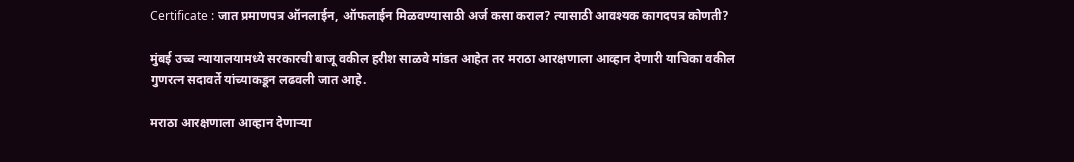Certificate : जात प्रमाणपत्र ऑनलाईन, ऑफलाईन मिळवण्यासाठी अर्ज कसा कराल? त्यासाठी आवश्यक कागदपत्र कोणती?

मुंबई उच्च न्यायालयामध्ये सरकारची बाजू वकील हरीश साळवे मांडत आहेत तर मराठा आरक्षणाला आव्हान देणारी याचिका वकील गुणरत्न सदावर्ते यांच्याकडून लढवली जात आहे.

मराठा आरक्षणाला आव्हान देणार्‍या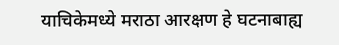याचिकेमध्ये मराठा आरक्षण हे घटनाबाह्य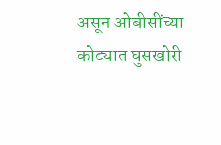असून ओबीसींच्या कोट्यात घुसखोरी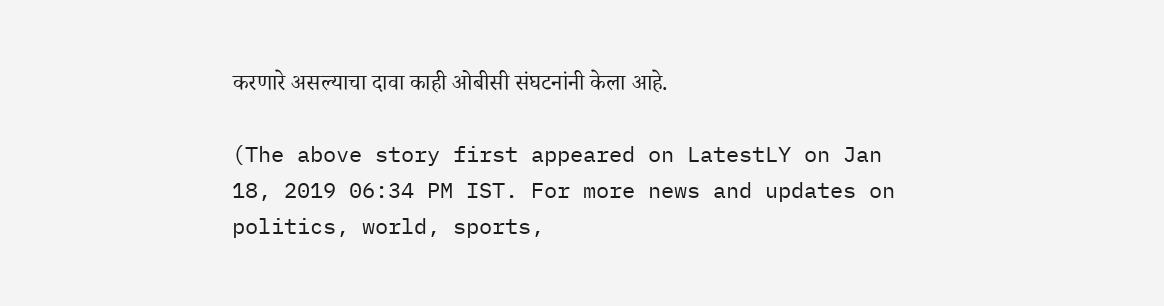करणारे असल्याचा दावा काही ओबीसी संघटनांनी केला आहे.

(The above story first appeared on LatestLY on Jan 18, 2019 06:34 PM IST. For more news and updates on politics, world, sports,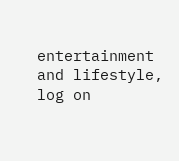entertainment and lifestyle, log on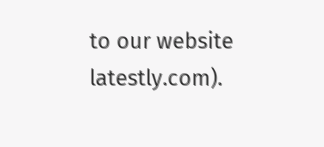to our website latestly.com).